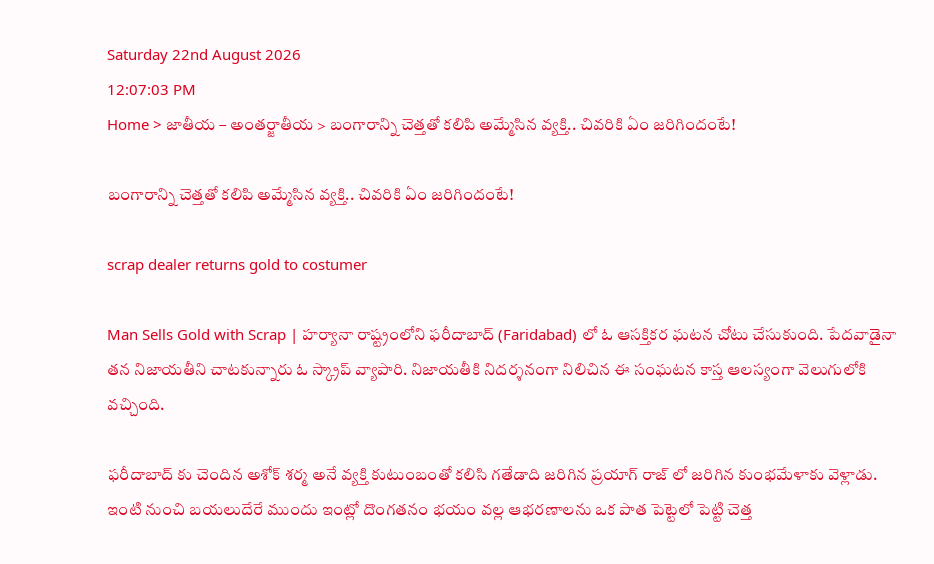Saturday 22nd August 2026
12:07:03 PM
Home > జాతీయ – అంతర్జాతీయ > బంగారాన్ని చెత్తతో కలిపి అమ్మేసిన వ్యక్తి.. చివరికి ఏం జరిగిందంటే!

బంగారాన్ని చెత్తతో కలిపి అమ్మేసిన వ్యక్తి.. చివరికి ఏం జరిగిందంటే!

scrap dealer returns gold to costumer

Man Sells Gold with Scrap | హర్యానా రాష్ట్రంలోని ఫరీదాబాద్ (Faridabad) లో ఓ ఆసక్తికర ఘటన చోటు చేసుకుంది. పేదవాడైనా తన నిజాయతీని చాటకున్నారు ఓ స్క్రాప్ వ్యాపారి. నిజాయతీకి నిదర్శనంగా నిలిచిన ఈ సంఘటన కాస్త ఆలస్యంగా వెలుగులోకి వచ్చింది.

ఫరీదాబాద్ కు చెందిన అశోక్ శర్మ అనే వ్యక్తి కుటుంబంతో కలిసి గతేడాది జరిగిన ప్రయాగ్ రాజ్ లో జరిగిన కుంభమేళాకు వెళ్లాడు. ఇంటి నుంచి బయలుదేరే ముందు ఇంట్లో దొంగతనం భయం వల్ల ఆభరణాలను ఒక పాత పెట్టెలో పెట్టి చెత్త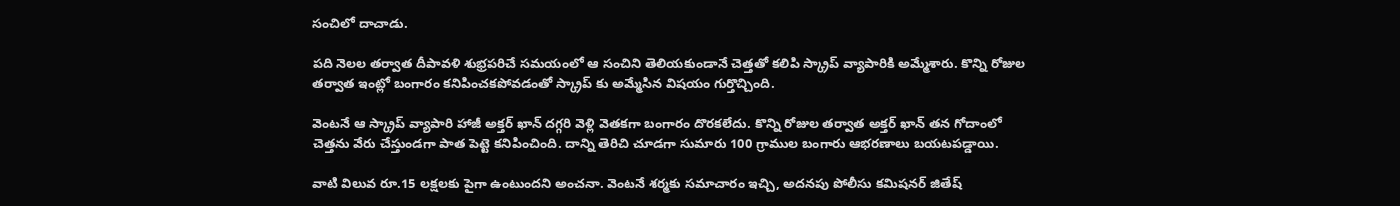సంచిలో దాచాడు.

పది నెలల తర్వాత దీపావళి శుభ్రపరిచే సమయంలో ఆ సంచిని తెలియకుండానే చెత్తతో కలిపి స్క్రాప్‌ వ్యాపారికి అమ్మేశారు. కొన్ని రోజుల తర్వాత ఇంట్లో బంగారం కనిపించకపోవడంతో స్క్రాప్ కు అమ్మేసిన విషయం గుర్తొచ్చింది.

వెంటనే ఆ స్క్రాప్ వ్యాపారి హాజీ అక్తర్ ఖాన్ దగ్గరి వెళ్లి వెతకగా బంగారం దొరకలేదు. కొన్ని రోజుల తర్వాత అక్తర్ ఖాన్ తన గోదాంలో చెత్తను వేరు చేస్తుండగా పాత పెట్టె కనిపించింది. దాన్ని తెరిచి చూడగా సుమారు 100 గ్రాముల బంగారు ఆభరణాలు బయటపడ్డాయి.

వాటి విలువ రూ.15 లక్షలకు పైగా ఉంటుందని అంచనా. వెంటనే శర్మకు సమాచారం ఇచ్చి, అదనపు పోలీసు కమిషనర్ జితేష్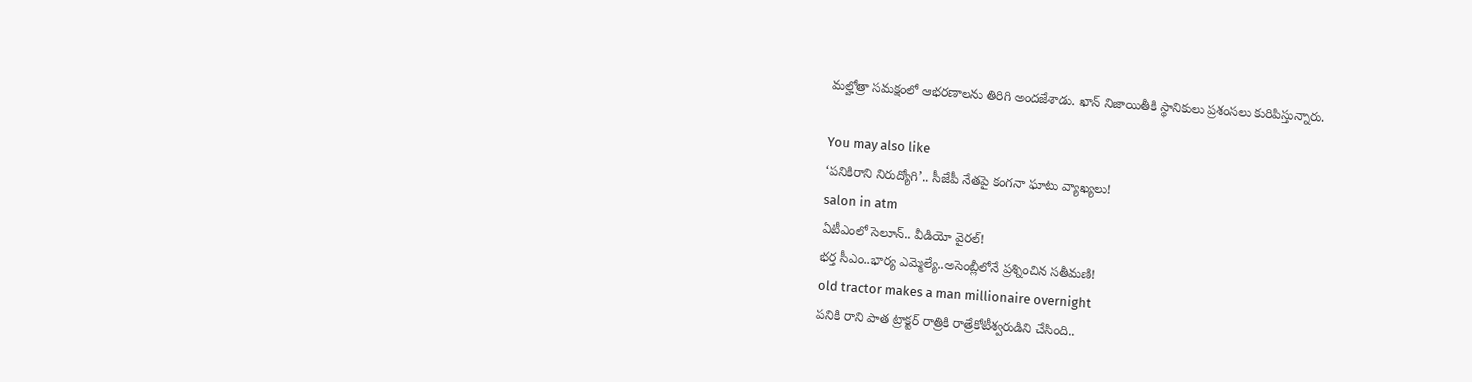మల్హోత్రా సమక్షంలో ఆభరణాలను తిరిగి అందజేశాడు. ఖాన్ నిజాయితీకి స్థానికులు ప్రశంసలు కురిపిస్తున్నారు.

You may also like
‘పనికిరాని నిరుద్యోగి’.. సీజేపీ నేతపై కంగనా ఘాటు వ్యాఖ్యలు!
salon in atm
ఏటీఎంలో సెలూన్.. వీడియో వైరల్!
భర్త సీఎం..భార్య ఎమ్మెల్యే..అసెంబ్లీలోనే ప్రశ్నించిన సతీమణి!
old tractor makes a man millionaire overnight
పనికి రాని పాత ట్రాక్టర్ రాత్రికి రాత్రేకోటీశ్వరుడిని చేసింది..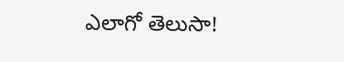ఎలాగో తెలుసా!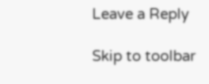Leave a Reply

Skip to toolbar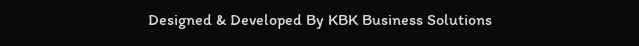Designed & Developed By KBK Business Solutions